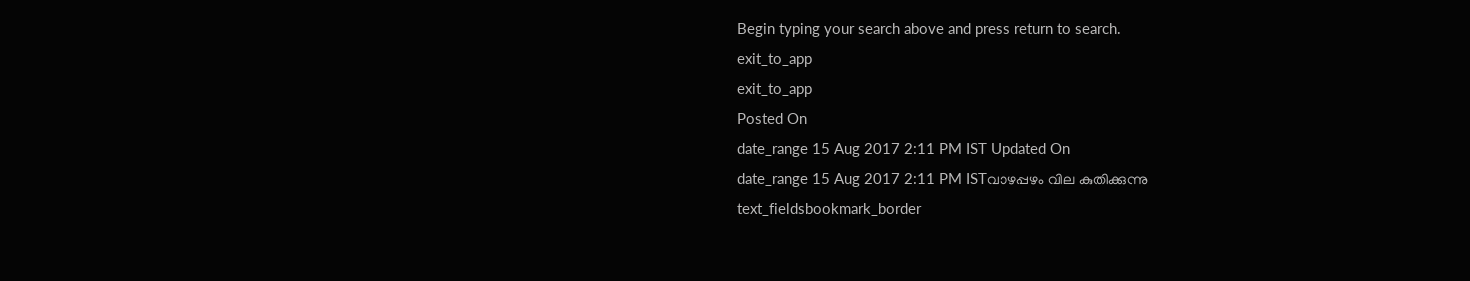Begin typing your search above and press return to search.
exit_to_app
exit_to_app
Posted On
date_range 15 Aug 2017 2:11 PM IST Updated On
date_range 15 Aug 2017 2:11 PM ISTവാഴപ്പഴം വില കുതിക്കുന്നു
text_fieldsbookmark_border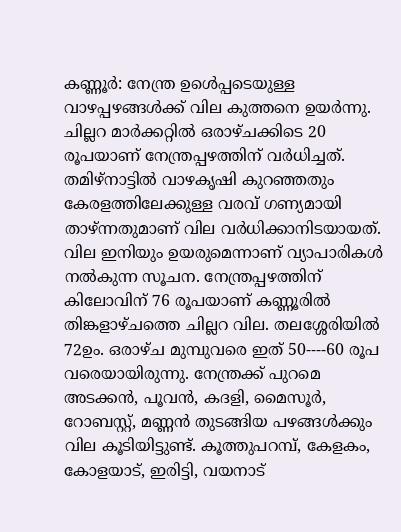കണ്ണൂർ: നേന്ത്ര ഉൾെപ്പടെയുള്ള വാഴപ്പഴങ്ങൾക്ക് വില കുത്തനെ ഉയർന്നു. ചില്ലറ മാർക്കറ്റിൽ ഒരാഴ്ചക്കിടെ 20 രൂപയാണ് നേന്ത്രപ്പഴത്തിന് വർധിച്ചത്. തമിഴ്നാട്ടിൽ വാഴകൃഷി കുറഞ്ഞതും കേരളത്തിലേക്കുള്ള വരവ് ഗണ്യമായി താഴ്ന്നതുമാണ് വില വർധിക്കാനിടയായത്. വില ഇനിയും ഉയരുമെന്നാണ് വ്യാപാരികൾ നൽകുന്ന സൂചന. നേന്ത്രപ്പഴത്തിന് കിലോവിന് 76 രൂപയാണ് കണ്ണൂരിൽ തിങ്കളാഴ്ചത്തെ ചില്ലറ വില. തലശ്ശേരിയിൽ 72ഉം. ഒരാഴ്ച മുമ്പുവരെ ഇത് 50----60 രൂപ വരെയായിരുന്നു. നേന്ത്രക്ക് പുറമെ അടക്കൻ, പൂവൻ, കദളി, മൈസൂർ, റോബസ്റ്റ്, മണ്ണൻ തുടങ്ങിയ പഴങ്ങൾക്കും വില കൂടിയിട്ടുണ്ട്. കൂത്തുപറമ്പ്, കേളകം, കോളയാട്, ഇരിട്ടി, വയനാട്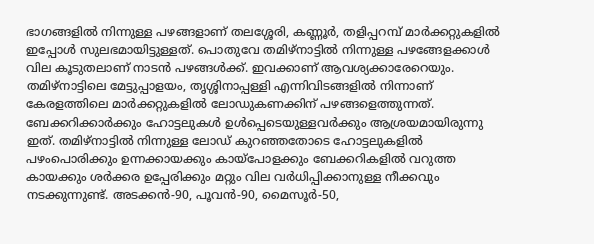ഭാഗങ്ങളിൽ നിന്നുള്ള പഴങ്ങളാണ് തലശ്ശേരി, കണ്ണൂർ, തളിപ്പറമ്പ് മാർക്കറ്റുകളിൽ ഇപ്പോൾ സുലഭമായിട്ടുള്ളത്. പൊതുവേ തമിഴ്നാട്ടിൽ നിന്നുള്ള പഴങ്ങേളക്കാൾ വില കൂടുതലാണ് നാടൻ പഴങ്ങൾക്ക്. ഇവക്കാണ് ആവശ്യക്കാരേറെയും. തമിഴ്നാട്ടിലെ മേട്ടുപ്പാളയം, തൃശ്ശിനാപ്പള്ളി എന്നിവിടങ്ങളിൽ നിന്നാണ് കേരളത്തിലെ മാർക്കറ്റുകളിൽ ലോഡുകണക്കിന് പഴങ്ങളെത്തുന്നത്. ബേക്കറിക്കാർക്കും ഹോട്ടലുകൾ ഉൾപ്പെടെയുള്ളവർക്കും ആശ്രയമായിരുന്നു ഇത്. തമിഴ്നാട്ടിൽ നിന്നുള്ള ലോഡ് കുറഞ്ഞതോടെ ഹോട്ടലുകളിൽ പഴംപൊരിക്കും ഉന്നക്കായക്കും കായ്പോളക്കും ബേക്കറികളിൽ വറുത്ത കായക്കും ശർക്കര ഉപ്പേരിക്കും മറ്റും വില വർധിപ്പിക്കാനുള്ള നീക്കവും നടക്കുന്നുണ്ട്. അടക്കൻ-90, പൂവൻ-90, മൈസൂർ-50,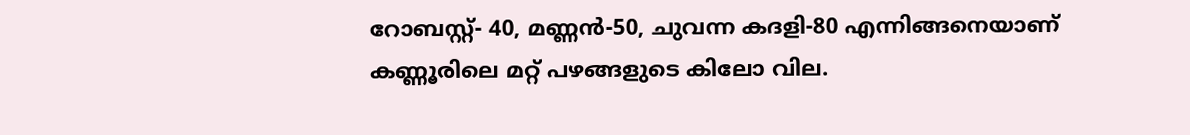റോബസ്റ്റ്- 40, മണ്ണൻ-50, ചുവന്ന കദളി-80 എന്നിങ്ങനെയാണ് കണ്ണൂരിലെ മറ്റ് പഴങ്ങളുടെ കിലോ വില.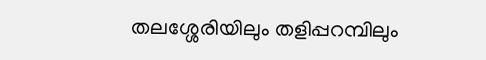തലശ്ശേരിയിലും തളിപ്പറമ്പിലും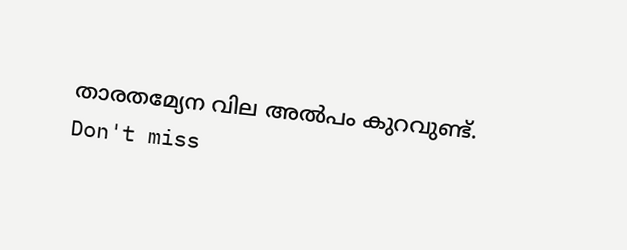താരതമ്യേന വില അൽപം കുറവുണ്ട്.
Don't miss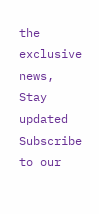the exclusive news, Stay updated
Subscribe to our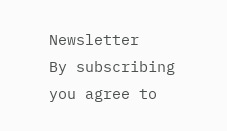Newsletter
By subscribing you agree to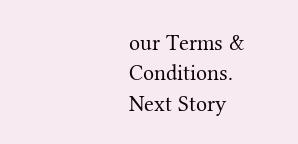our Terms & Conditions.
Next Story